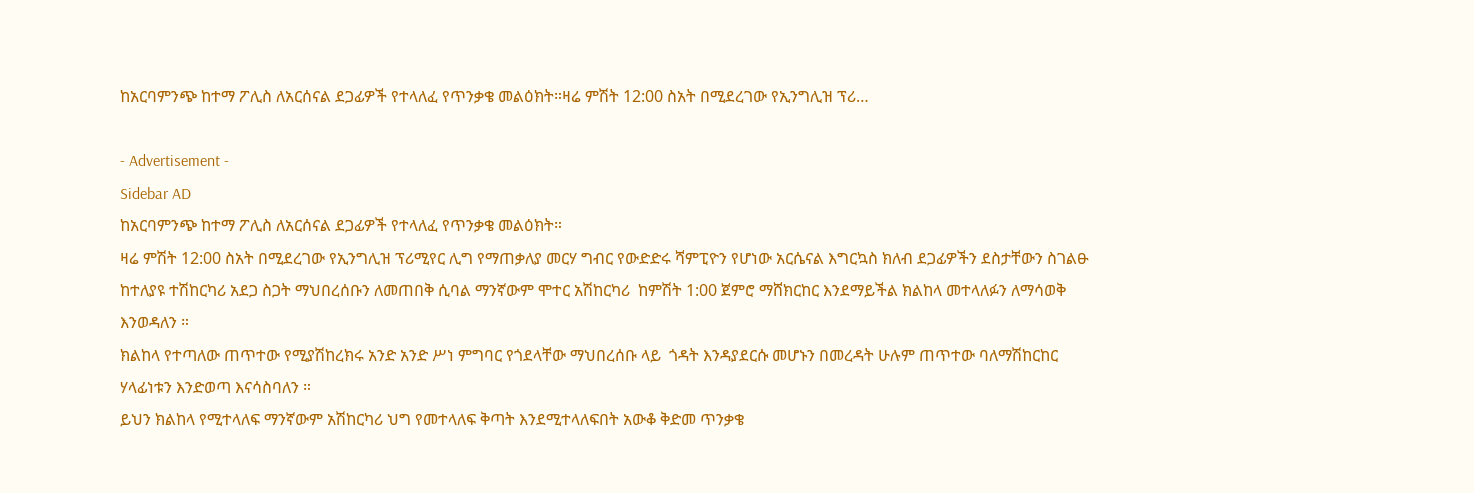ከአርባምንጭ ከተማ ፖሊስ ለአርሰናል ደጋፊዎች የተላለፈ የጥንቃቄ መልዕክት።ዛሬ ምሽት 12:00 ስአት በሚደረገው የኢንግሊዝ ፕሪ…

- Advertisement -
Sidebar AD
ከአርባምንጭ ከተማ ፖሊስ ለአርሰናል ደጋፊዎች የተላለፈ የጥንቃቄ መልዕክት።
ዛሬ ምሽት 12:00 ስአት በሚደረገው የኢንግሊዝ ፕሪሚየር ሊግ የማጠቃለያ መርሃ ግብር የውድድሩ ሻምፒዮን የሆነው አርሴናል እግርኳስ ክለብ ደጋፊዎችን ደስታቸውን ስገልፁ ከተለያዩ ተሽከርካሪ አደጋ ስጋት ማህበረሰቡን ለመጠበቅ ሲባል ማንኛውም ሞተር አሽከርካሪ  ከምሽት 1:00 ጀምሮ ማሸክርከር እንደማይችል ክልከላ መተላለፉን ለማሳወቅ እንወዳለን ።
ክልከላ የተጣለው ጠጥተው የሚያሽከረክሩ አንድ አንድ ሥነ ምግባር የጎደላቸው ማህበረሰቡ ላይ  ጎዳት እንዳያደርሱ መሆኑን በመረዳት ሁሉም ጠጥተው ባለማሽከርከር ሃላፊነቱን እንድወጣ እናሳስባለን ።
ይህን ክልከላ የሚተላለፍ ማንኛውም አሽከርካሪ ህግ የመተላለፍ ቅጣት እንደሚተላለፍበት አውቆ ቅድመ ጥንቃቄ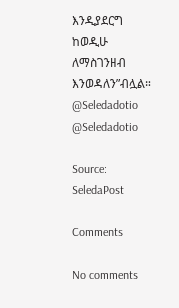እንዲያደርግ ከወዲሁ ለማስገንዘብ እንወዳለን”ብሏል።
@Seledadotio
@Seledadotio

Source: SeledaPost

Comments

No comments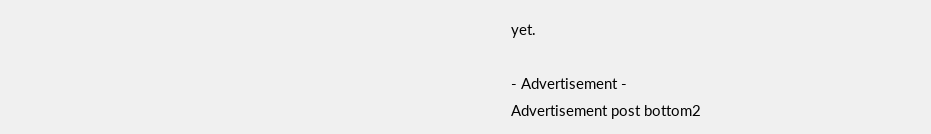yet.

- Advertisement -
Advertisement post bottom2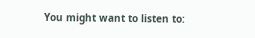You might want to listen to: